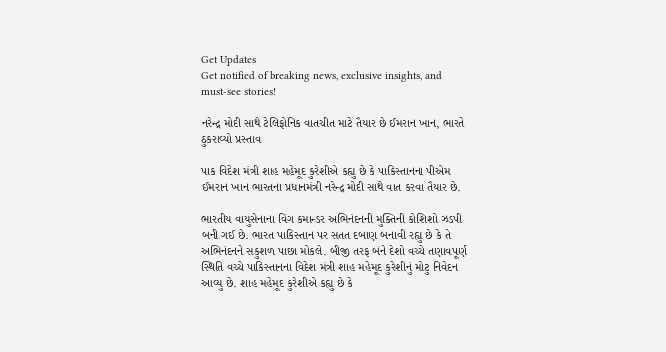Get Updates
Get notified of breaking news, exclusive insights, and must-see stories!

નરેન્દ્ર મોદી સાથે ટેલિફોનિક વાતચીત માટે તૈયાર છે ઈમરાન ખાન, ભારતે ઠુકરાવ્યો પ્રસ્તાવ

પાક વિદેશ મંત્રી શાહ મહેમૂદ કુરેશીએ કહ્યુ છે કે પાકિસ્તાનના પીએમ ઈમરાન ખાન ભારતના પ્રધાનમંત્રી નરેન્દ્ર મોદી સાથે વાત કરવા તૈયાર છે.

ભારતીય વાયુસેનાના વિંગ કમાન્ડર અભિનંદનની મુક્તિની કોશિશો ઝડપી બની ગઈ છે. ભારત પાકિસ્તાન પર સતત દબાણ બનાવી રહ્યુ છે કે તે અભિનંદનને સકુશળ પાછા મોકલે. બીજી તરફ બંને દેશો વચ્ચે તણાવપૂર્ણ સ્થિતિ વચ્ચે પાકિસ્તાનના વિદેશ મંત્રી શાહ મહેમૂદ કુરેશીનું મોટુ નિવેદન આવ્યુ છે. શાહ મહેમૂદ કુરેશીએ કહ્યુ છે કે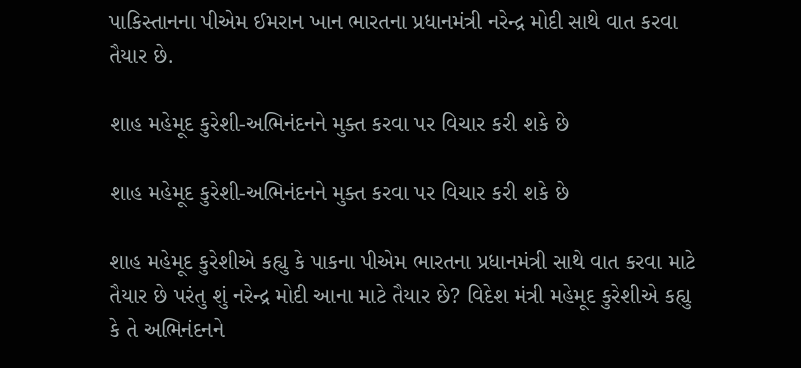પાકિસ્તાનના પીએમ ઈમરાન ખાન ભારતના પ્રધાનમંત્રી નરેન્દ્ર મોદી સાથે વાત કરવા તૈયાર છે.

શાહ મહેમૂદ કુરેશી-અભિનંદનને મુક્ત કરવા પર વિચાર કરી શકે છે

શાહ મહેમૂદ કુરેશી-અભિનંદનને મુક્ત કરવા પર વિચાર કરી શકે છે

શાહ મહેમૂદ કુરેશીએ કહ્યુ કે પાકના પીએમ ભારતના પ્રધાનમંત્રી સાથે વાત કરવા માટે તૈયાર છે પરંતુ શું નરેન્દ્ર મોદી આના માટે તૈયાર છે? વિદેશ મંત્રી મહેમૂદ કુરેશીએ કહ્યુ કે તે અભિનંદનને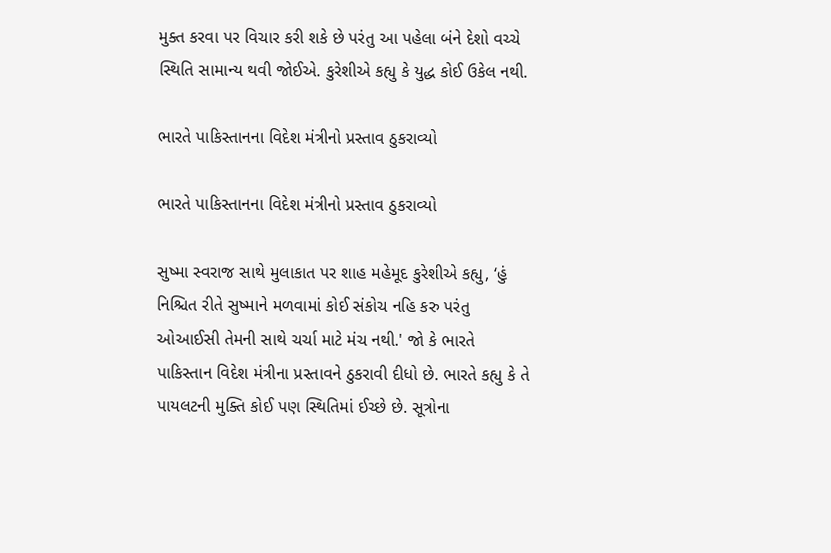મુક્ત કરવા પર વિચાર કરી શકે છે પરંતુ આ પહેલા બંને દેશો વચ્ચે સ્થિતિ સામાન્ય થવી જોઈએ. કુરેશીએ કહ્યુ કે યુદ્ધ કોઈ ઉકેલ નથી.

ભારતે પાકિસ્તાનના વિદેશ મંત્રીનો પ્રસ્તાવ ઠુકરાવ્યો

ભારતે પાકિસ્તાનના વિદેશ મંત્રીનો પ્રસ્તાવ ઠુકરાવ્યો

સુષ્મા સ્વરાજ સાથે મુલાકાત પર શાહ મહેમૂદ કુરેશીએ કહ્યુ, ‘હું નિશ્ચિત રીતે સુષ્માને મળવામાં કોઈ સંકોચ નહિ કરુ પરંતુ ઓઆઈસી તેમની સાથે ચર્ચા માટે મંચ નથી.' જો કે ભારતે પાકિસ્તાન વિદેશ મંત્રીના પ્રસ્તાવને ઠુકરાવી દીધો છે. ભારતે કહ્યુ કે તે પાયલટની મુક્તિ કોઈ પણ સ્થિતિમાં ઈચ્છે છે. સૂત્રોના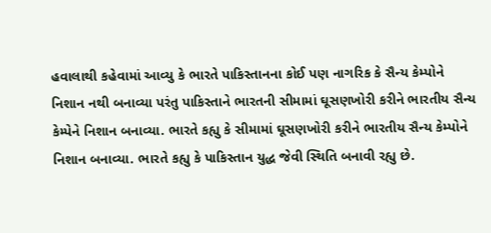હવાલાથી કહેવામાં આવ્યુ કે ભારતે પાકિસ્તાનના કોઈ પણ નાગરિક કે સૈન્ય કેમ્પોને નિશાન નથી બનાવ્યા પરંતુ પાકિસ્તાને ભારતની સીમામાં ઘૂસણખોરી કરીને ભારતીય સૈન્ય કેમ્પેને નિશાન બનાવ્યા. ભારતે કહ્યુ કે સીમામાં ઘૂસણખોરી કરીને ભારતીય સૈન્ય કેમ્પોને નિશાન બનાવ્યા. ભારતે કહ્યુ કે પાકિસ્તાન યુદ્ધ જેવી સ્થિતિ બનાવી રહ્યુ છે.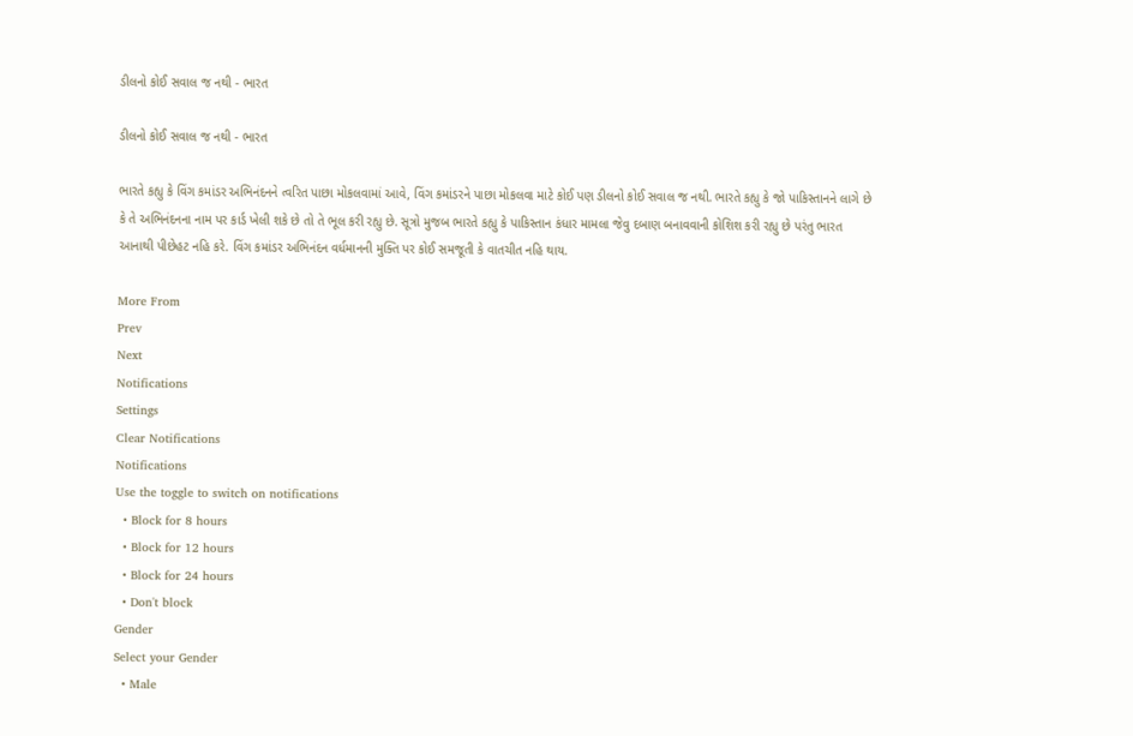ડીલનો કોઈ સવાલ જ નથી - ભારત

ડીલનો કોઈ સવાલ જ નથી - ભારત

ભારતે કહ્યુ કે વિંગ કમાંડર અભિનંદનને ત્વરિત પાછા મોકલવામાં આવે, વિંગ કમાંડરને પાછા મોકલવા માટે કોઈ પણ ડીલનો કોઈ સવાલ જ નથી. ભારતે કહ્યુ કે જો પાકિસ્તાનને લાગે છે કે તે અભિનંદનના નામ પર કાર્ડ ખેલી શકે છે તો તે ભૂલ કરી રહ્યુ છે. સૂત્રો મુજબ ભારતે કહ્યુ કે પાકિસ્તાન કંધાર મામલા જેવુ દબાણ બનાવવાની કોશિશ કરી રહ્યુ છે પરંતુ ભારત આનાથી પીછેહટ નહિ કરે. વિંગ કમાંડર અભિનંદન વર્ધમાનની મુક્તિ પર કોઈ સમજૂતી કે વાતચીત નહિ થાય.

More From
Prev
Next
Notifications
Settings
Clear Notifications
Notifications
Use the toggle to switch on notifications
  • Block for 8 hours
  • Block for 12 hours
  • Block for 24 hours
  • Don't block
Gender
Select your Gender
  • Male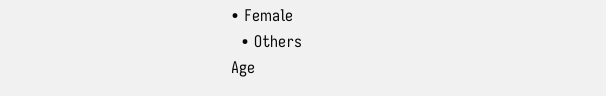• Female
  • Others
Age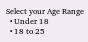Select your Age Range
  • Under 18
  • 18 to 25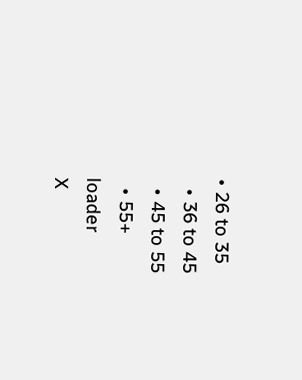• 26 to 35
  • 36 to 45
  • 45 to 55
  • 55+
loader
X